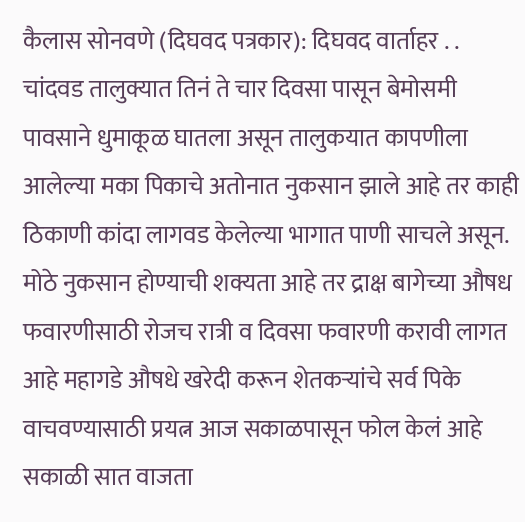कैलास सोनवणे (दिघवद पत्रकार): दिघवद वार्ताहर ‌‌. . चांदवड तालुक्यात तिनं ते चार दिवसा पासून बेमोसमी पावसाने धुमाकूळ घातला असून ता‌लुकयात कापणीला आलेल्या मका पिकाचे अतोनात नुकसान झाले आहे तर काही ठिकाणी कांदा लागवड केलेल्या भागात पाणी साचले असून. मोठे नुकसान होण्याची शक्यता आहे तर द्राक्ष बागेच्या औषध फवारणीसाठी रोजच रात्री व दिवसा फवारणी करावी लागत आहे महागडे औषधे खरेदी करून शेतकऱ्यांचे सर्व पिके वाचवण्यासाठी प्रयत्न आज सकाळपासून फोल केलं आहे सकाळी सात वाजता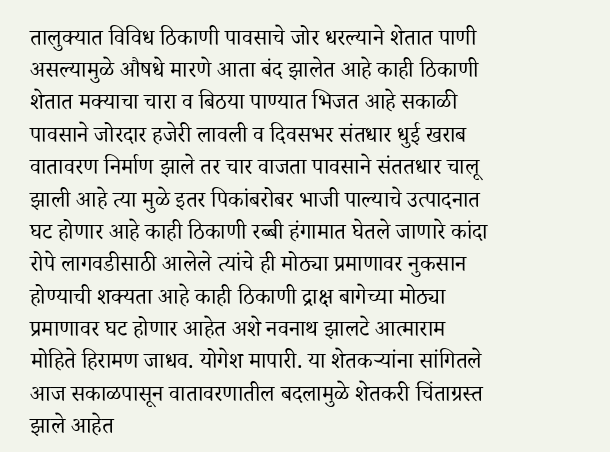तालुक्यात विविध ठिकाणी पावसाचे जोर धरल्याने शेतात पाणी असल्यामुळे औषधे मारणे आता बंद झालेत आहे काही ठिकाणी शेतात मक्याचा चारा व बिठया पाण्यात भिजत आहे सकाळी पावसाने जोरदार हजेरी लावली व दिवसभर संतधार धुई खराब वातावरण निर्माण झाले तर चार वाजता पावसाने संततधार चालू झाली आहे त्या मुळे इतर पिकांबरोबर भाजी पाल्याचे उत्पादनात घट होणार आहे काही ठिकाणी रब्बी हंगामात घेतले जाणारे कांदा रोपे लागवडीसाठी आलेले त्यांचे ही मोठ्या प्रमाणावर नुकसान होण्याची शक्यता आहे काही ठिकाणी द्राक्ष बागेच्या मोठ्या प्रमाणावर घट होणार आहेत अशे नवनाथ झालटे आत्माराम मोहिते हिरामण जाधव. योगेश मापारी. या शेतकऱ्यांना सांगितले आज सकाळपासून वातावरणातील बदलामुळे शेतकरी चिंताग्रस्त झाले आहेत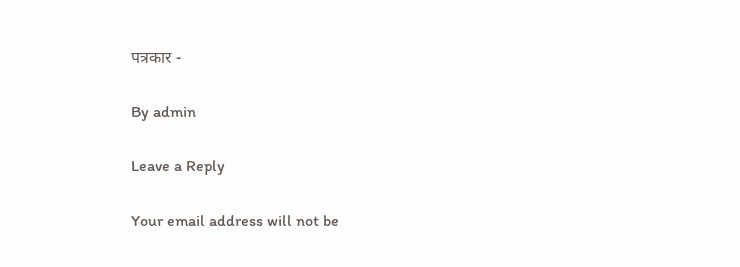पत्रकार -

By admin

Leave a Reply

Your email address will not be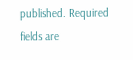published. Required fields are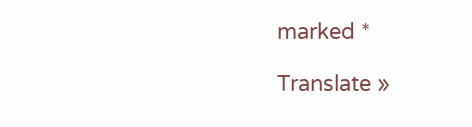marked *

Translate »